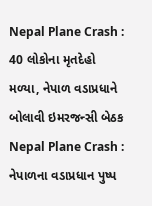Nepal Plane Crash : 40 લોકોના મૃતદેહો મળ્યા, નેપાળ વડાપ્રધાને બોલાવી ઇમરજન્સી બેઠક
Nepal Plane Crash : નેપાળના વડાપ્રધાન પુષ્પ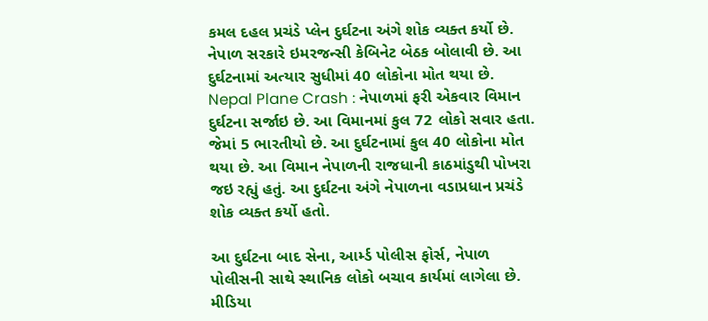કમલ દહલ પ્રચંડે પ્લેન દુર્ઘટના અંગે શોક વ્યક્ત કર્યો છે. નેપાળ સરકારે ઇમરજન્સી કેબિનેટ બેઠક બોલાવી છે. આ દુર્ઘટનામાં અત્યાર સુધીમાં 40 લોકોના મોત થયા છે.
Nepal Plane Crash : નેપાળમાં ફરી એકવાર વિમાન દુર્ઘટના સર્જાઇ છે. આ વિમાનમાં કુલ 72 લોકો સવાર હતા. જેમાં 5 ભારતીયો છે. આ દુર્ઘટનામાં કુલ 40 લોકોના મોત થયા છે. આ વિમાન નેપાળની રાજધાની કાઠમાંડુથી પોખરા જઇ રહ્યું હતું. આ દુર્ઘટના અંગે નેપાળના વડાપ્રધાન પ્રચંડે શોક વ્યક્ત કર્યો હતો.

આ દુર્ઘટના બાદ સેના, આર્મ્ડ પોલીસ ફોર્સ, નેપાળ પોલીસની સાથે સ્થાનિક લોકો બચાવ કાર્યમાં લાગેલા છે. મીડિયા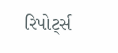રિપોર્ટ્સ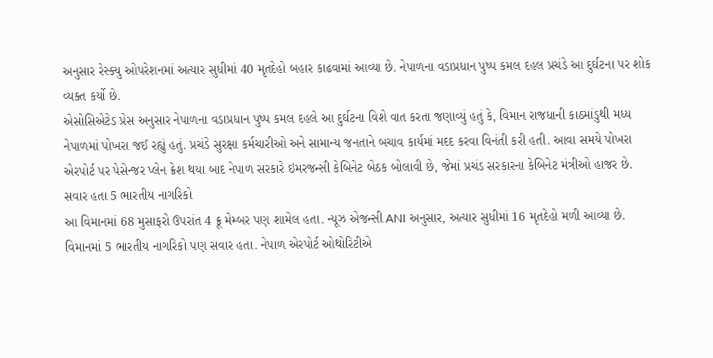અનુસાર રેસ્ક્યુ ઓપરેશનમાં અત્યાર સુધીમાં 40 મૃતદેહો બહાર કાઢવામાં આવ્યા છે. નેપાળના વડાપ્રધાન પુષ્પ કમલ દહલ પ્રચંડે આ દુર્ઘટના પર શોક વ્યક્ત કર્યો છે.
એસોસિએટેડ પ્રેસ અનુસાર નેપાળના વડાપ્રધાન પુષ્પ કમલ દહલે આ દુર્ઘટના વિશે વાત કરતા જણાવ્યું હતું કે, વિમાન રાજધાની કાઠમાંડુથી મધ્ય નેપાળમાં પોખરા જઈ રહ્યું હતું. પ્રચંડે સુરક્ષા કર્મચારીઓ અને સામાન્ય જનતાને બચાવ કાર્યમાં મદદ કરવા વિનંતી કરી હતી. આવા સમયે પોખરા એરપોર્ટ પર પેસેન્જર પ્લેન ક્રેશ થયા બાદ નેપાળ સરકારે ઇમરજન્સી કેબિનેટ બેઠક બોલાવી છે, જેમાં પ્રચંડ સરકારના કેબિનેટ મંત્રીઓ હાજર છે.
સવાર હતા 5 ભારતીય નાગરિકો
આ વિમાનમાં 68 મુસાફરો ઉપરાંત 4 ક્રૂ મેમ્બર પણ શામેલ હતા. ન્યૂઝ એજન્સી ANI અનુસાર, અત્યાર સુધીમાં 16 મૃતદેહો મળી આવ્યા છે. વિમાનમાં 5 ભારતીય નાગરિકો પણ સવાર હતા. નેપાળ એરપોર્ટ ઓથોરિટીએ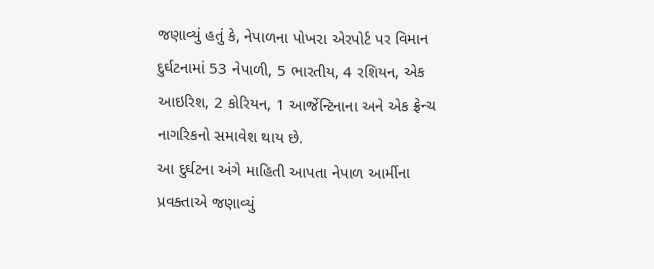જણાવ્યું હતું કે, નેપાળના પોખરા એરપોર્ટ પર વિમાન દુર્ઘટનામાં 53 નેપાળી, 5 ભારતીય, 4 રશિયન, એક આઇરિશ, 2 કોરિયન, 1 આર્જેન્ટિનાના અને એક ફ્રેન્ચ નાગરિકનો સમાવેશ થાય છે.
આ દુર્ઘટના અંગે માહિતી આપતા નેપાળ આર્મીના પ્રવક્તાએ જણાવ્યું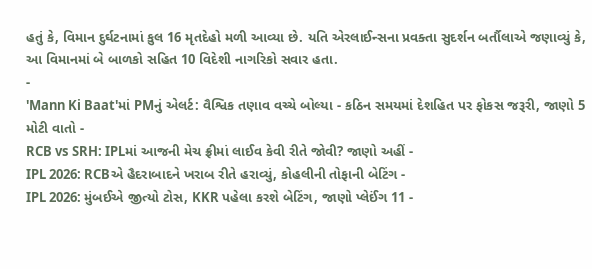હતું કે, વિમાન દુર્ઘટનામાં કુલ 16 મૃતદેહો મળી આવ્યા છે. યતિ એરલાઈન્સના પ્રવક્તા સુદર્શન બર્તૌલાએ જણાવ્યું કે, આ વિમાનમાં બે બાળકો સહિત 10 વિદેશી નાગરિકો સવાર હતા.
-
'Mann Ki Baat'માં PMનું એલર્ટ: વૈશ્વિક તણાવ વચ્ચે બોલ્યા - કઠિન સમયમાં દેશહિત પર ફોકસ જરૂરી, જાણો 5 મોટી વાતો -
RCB vs SRH: IPLમાં આજની મેચ ફ્રીમાં લાઈવ કેવી રીતે જોવી? જાણો અહીં -
IPL 2026: RCBએ હૈદરાબાદને ખરાબ રીતે હરાવ્યું, કોહલીની તોફાની બેટિંગ -
IPL 2026: મુંબઈએ જીત્યો ટોસ, KKR પહેલા કરશે બેટિંગ, જાણો પ્લેઈંગ 11 -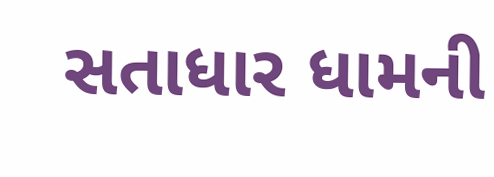સતાધાર ધામની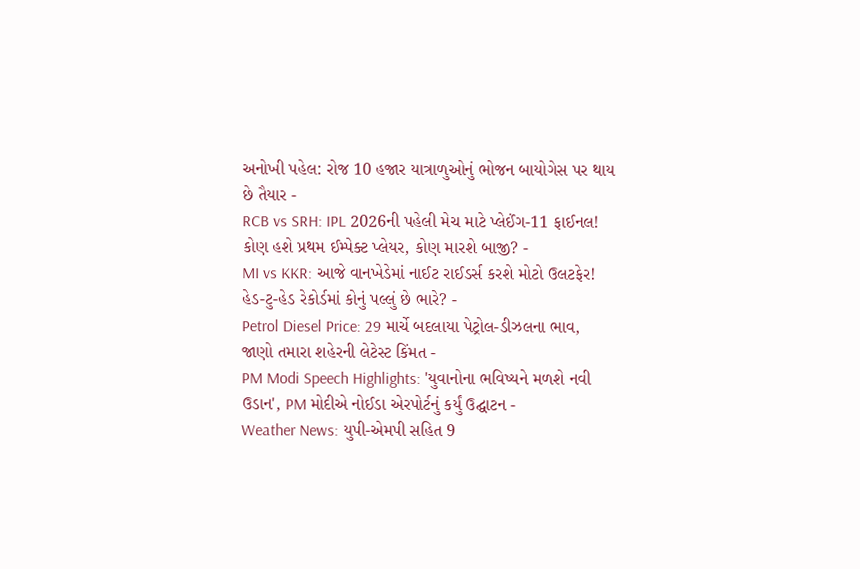અનોખી પહેલ: રોજ 10 હજાર યાત્રાળુઓનું ભોજન બાયોગેસ પર થાય છે તૈયાર -
RCB vs SRH: IPL 2026ની પહેલી મેચ માટે પ્લેઈંગ-11 ફાઈનલ! કોણ હશે પ્રથમ ઈમ્પેક્ટ પ્લેયર, કોણ મારશે બાજી? -
MI vs KKR: આજે વાનખેડેમાં નાઈટ રાઈડર્સ કરશે મોટો ઉલટફેર! હેડ-ટુ-હેડ રેકોર્ડમાં કોનું પલ્લું છે ભારે? -
Petrol Diesel Price: 29 માર્ચે બદલાયા પેટ્રોલ-ડીઝલના ભાવ, જાણો તમારા શહેરની લેટેસ્ટ કિંમત -
PM Modi Speech Highlights: 'યુવાનોના ભવિષ્યને મળશે નવી ઉડાન', PM મોદીએ નોઈડા એરપોર્ટનું કર્યું ઉદ્ઘાટન -
Weather News: યુપી-એમપી સહિત 9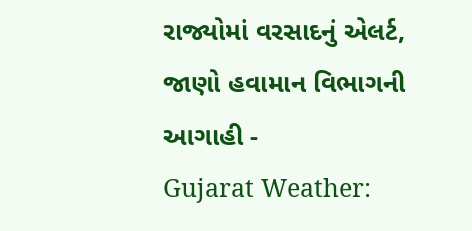રાજ્યોમાં વરસાદનું એલર્ટ, જાણો હવામાન વિભાગની આગાહી -
Gujarat Weather: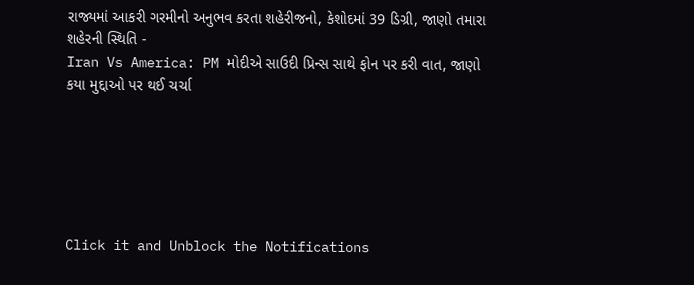રાજ્યમાં આકરી ગરમીનો અનુભવ કરતા શહેરીજનો, કેશોદમાં 39 ડિગ્રી, જાણો તમારા શહેરની સ્થિતિ -
Iran Vs America: PM મોદીએ સાઉદી પ્રિન્સ સાથે ફોન પર કરી વાત, જાણો કયા મુદ્દાઓ પર થઈ ચર્ચા






Click it and Unblock the Notifications